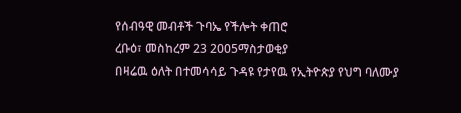የሰብዓዊ መብቶች ጉባኤ የችሎት ቀጠሮ
ረቡዕ፣ መስከረም 23 2005ማስታወቂያ
በዛሬዉ ዕለት በተመሳሳይ ጉዳዩ የታየዉ የኢትዮጵያ የህግ ባለሙያ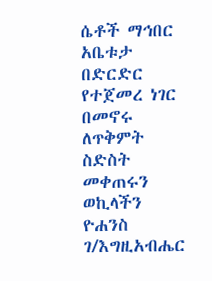ሴቶች ማኅበር አቤቱታ በድርድር የተጀመረ ነገር በመኖሩ ለጥቅምት ስድስት መቀጠሩን ወኪላችን ዮሐንስ ገ/እግዚአብሔር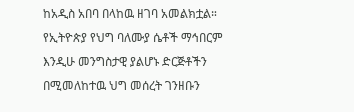ከአዲስ አበባ በላከዉ ዘገባ አመልክቷል። የኢትዮጵያ የህግ ባለሙያ ሴቶች ማኅበርም እንዲሁ መንግስታዊ ያልሆኑ ድርጅቶችን በሚመለከተዉ ህግ መሰረት ገንዘቡን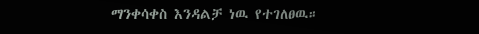ማንቀሳቀስ እንዳልቻ ነዉ የተገለፀዉ።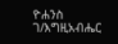ዮሐንስ ገ/እግዚአብሔር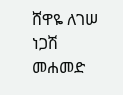ሸዋዬ ለገሠ
ነጋሽ መሐመድ